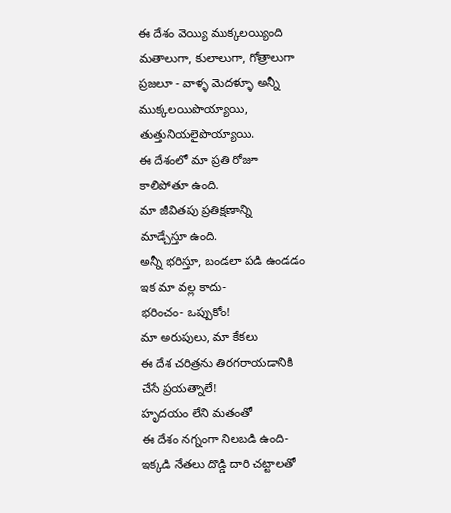ఈ దేశం వెయ్యి ముక్కలయ్యింది
మతాలుగా, కులాలుగా, గోత్రాలుగా
ప్రజలూ - వాళ్ళ మెదళ్ళూ అన్నీ
ముక్కలయిపొయ్యాయి,
తుత్తునియలైపొయ్యాయి.
ఈ దేశంలో మా ప్రతి రోజూ
కాలిపోతూ ఉంది.
మా జీవితపు ప్రతిక్షణాన్ని
మాడ్చేస్తూ ఉంది.
అన్నీ భరిస్తూ, బండలా పడి ఉండడం
ఇక మా వల్ల కాదు-
భరించం- ఒప్పుకోం!
మా అరుపులు, మా కేకలు
ఈ దేశ చరిత్రను తిరగరాయడానికి
చేసే ప్రయత్నాలే!
హృదయం లేని మతంతో
ఈ దేశం నగ్నంగా నిలబడి ఉంది-
ఇక్కడి నేతలు దొడ్డి దారి చట్టాలతో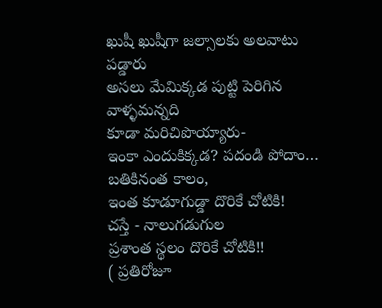ఖుషీ ఖుషీగా జల్సాలకు అలవాటు పడ్డారు
అసలు మేమిక్కడ పుట్టి పెరిగిన వాళ్ళమన్నది
కూడా మరిచిపొయ్యారు-
ఇంకా ఎందుకిక్కడ? పదండి పోదాం…
బతికినంత కాలం,
ఇంత కూడూగుడ్డా దొరికే చోటికి!
చస్తే - నాలుగడుగుల
ప్రశాంత స్థలం దొరికే చోటికి!!
( ప్రతిరోజూ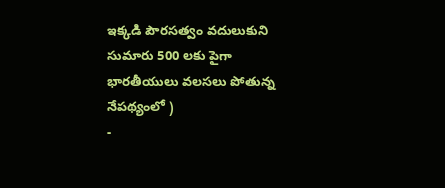ఇక్కడి పౌరసత్వం వదులుకుని సుమారు 500 లకు పైగా భారతీయులు వలసలు పోతున్న నేపథ్యంలో )
-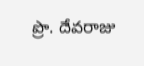ప్రొ. దేవరాజు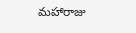మహారాజు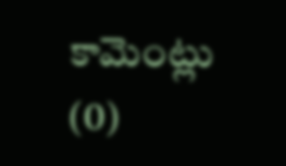కామెంట్లు (0)